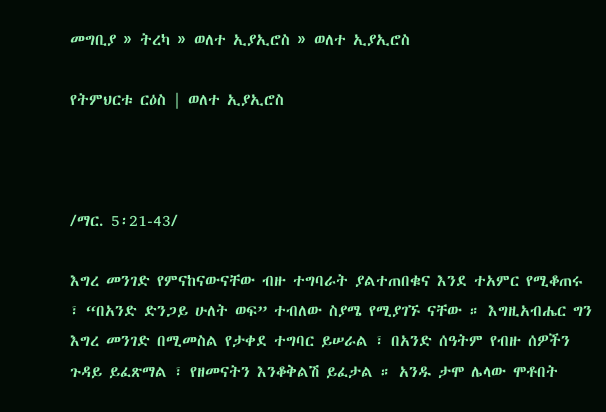መግቢያ » ትረካ » ወለተ ኢያኢሮስ » ወለተ ኢያኢሮስ

የትምህርቱ ርዕስ | ወለተ ኢያኢሮስ



/ማር. 5፡21-43/

እግረ መንገድ የምናከናውናቸው ብዙ ተግባራት ያልተጠበቁና እንደ ተአምር የሚቆጠሩ ፣ “በአንድ ድንጋይ ሁለት ወፍ” ተብለው ስያሜ የሚያገኙ ናቸው ። እግዚአብሔር ግን እግረ መንገድ በሚመስል የታቀደ ተግባር ይሠራል ፣ በአንድ ሰዓትም የብዙ ሰዎችን ጉዳይ ይፈጽማል ፣ የዘመናትን እንቆቅልሽ ይፈታል ። አንዱ ታሞ ሌላው ሞቶበት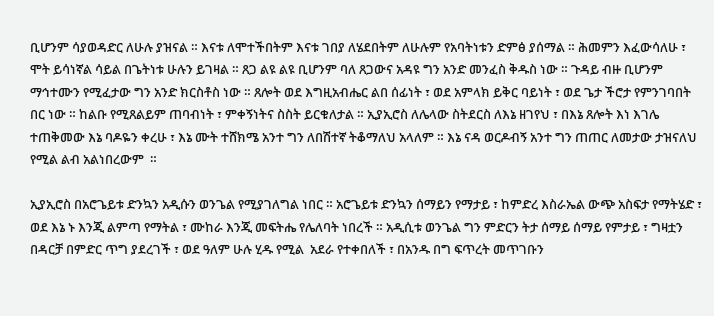ቢሆንም ሳያወዳድር ለሁሉ ያዝናል ። እናቱ ለሞተችበትም እናቱ ገበያ ለሄደበትም ለሁሉም የአባትነቱን ድምፅ ያሰማል ። ሕመምን እፈውሳለሁ ፣ ሞት ይሳነኛል ሳይል በጌትነቱ ሁሉን ይገዛል ። ጸጋ ልዩ ልዩ ቢሆንም ባለ ጸጋውና አዳዩ ግን አንድ መንፈስ ቅዱስ ነው ። ጉዳይ ብዙ ቢሆንም ማኅተሙን የሚፈታው ግን አንድ ክርስቶስ ነው ። ጸሎት ወደ እግዚአብሔር ልበ ሰፊነት ፣ ወደ አምላክ ይቅር ባይነት ፣ ወደ ጌታ ችሮታ የምንገባበት በር ነው ። ከልቡ የሚጸልይም ጠባብነት ፣ ምቀኝነትና ስስት ይርቁለታል ። ኢያኢሮስ ለሌላው ስትደርስ ለእኔ ዘገየህ ፣ በእኔ ጸሎት እነ እገሌ ተጠቅመው እኔ ባዶዬን ቀረሁ ፣ እኔ ሙት ተሸክሜ አንተ ግን ለበሽተኛ ትቆማለህ አላለም ። እኔ ናዳ ወርዶብኝ አንተ ግን ጠጠር ለመታው ታዝናለህ የሚል ልብ አልነበረውም  ።

ኢያኢሮስ በአሮጌይቱ ድንኳን አዲሱን ወንጌል የሚያገለግል ነበር ። አሮጌይቱ ድንኳን ሰማይን የማታይ ፣ ከምድረ እስራኤል ውጭ አስፍታ የማትሄድ ፣ ወደ እኔ ኑ እንጂ ልምጣ የማትል ፣ ሙከራ እንጂ መፍትሔ የሌለባት ነበረች ። አዲሲቱ ወንጌል ግን ምድርን ትታ ሰማይ ሰማይ የምታይ ፣ ግዛቷን በዳርቻ በምድር ጥግ ያደረገች ፣ ወደ ዓለም ሁሉ ሂዱ የሚል  አደራ የተቀበለች ፣ በአንዱ በግ ፍጥረት መጥገቡን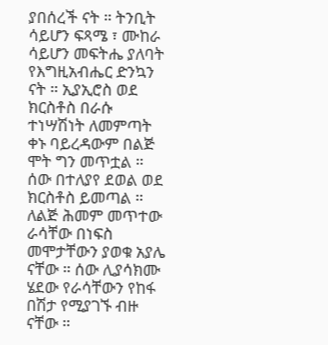ያበሰረች ናት ። ትንቢት ሳይሆን ፍጻሜ ፣ ሙከራ ሳይሆን መፍትሔ ያለባት የእግዚአብሔር ድንኳን ናት ። ኢያኢሮስ ወደ ክርስቶስ በራሱ ተነሣሽነት ለመምጣት ቀኑ ባይረዳውም በልጅ ሞት ግን መጥቷል ። ሰው በተለያየ ደወል ወደ ክርስቶስ ይመጣል ። ለልጅ ሕመም መጥተው ራሳቸው በነፍስ መሞታቸውን ያወቁ አያሌ ናቸው ። ሰው ሊያሳክሙ ሄደው የራሳቸውን የከፋ በሽታ የሚያገኙ ብዙ ናቸው ።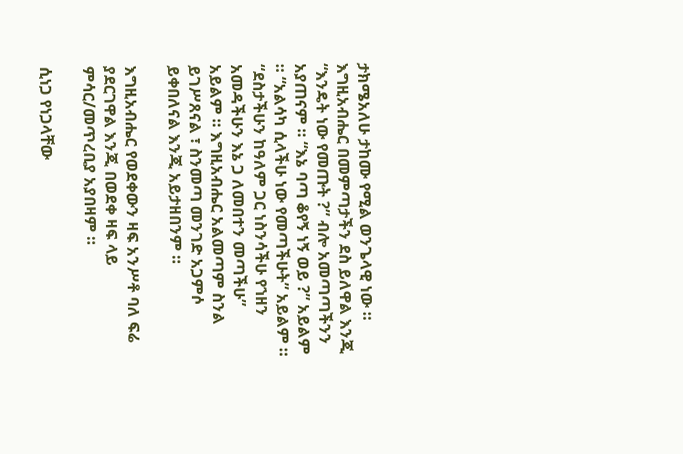ታክሜአለሁ ታከሙ የሚል ወንጌላዊ ነው ። እግዚአብሔር በመምጣታችን ደስ ይለዋል እንጂ “እንዴት ነው የመጡት ?” ብሎ አመጣጣችንን አያጠናም ። “እኔ ባጣ ቆየኝ ነኝ ወይ ?” አይልም ። “አልሳካ ሲላችሁ ነው የመጣችሁት” አይልም ። “ደስታችሁን ከዓለም ጋር ነስንሳችሁ የኀዘን አመዳችሁን እኔ ጋ ለመበተን መጣችሁ” አይልም ። እግዚአብሔር አልመጣም ስንል ይገሥጸናል ፣ ስንመጣ መንገድ አጋምሶ ይቀበለናል እንጂ አይታዘበንም ።

እግዚአብሔር የወደቀውን ዛፍ አንሥቶ ባለ ፍሬ ያደርገዋል እንጂ በወደቀ ዛፍ ላይ ምሳር/መጥረቢያ አያበዛም ።

ሲነጋ የነጋላቸው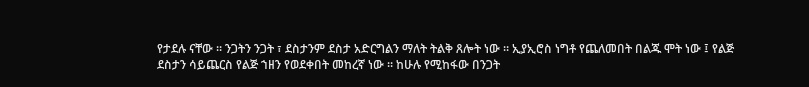የታደሉ ናቸው ። ንጋትን ንጋት ፣ ደስታንም ደስታ አድርግልን ማለት ትልቅ ጸሎት ነው ። ኢያኢሮስ ነግቶ የጨለመበት በልጁ ሞት ነው ፤ የልጅ ደስታን ሳይጨርስ የልጅ ኀዘን የወደቀበት መከረኛ ነው ። ከሁሉ የሚከፋው በንጋት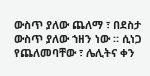ውስጥ ያለው ጨለማ ፣ በደስታ ውስጥ ያለው ኀዘን ነው ። ሲነጋ የጨለመባቸው ፣ ሌሊትና ቀን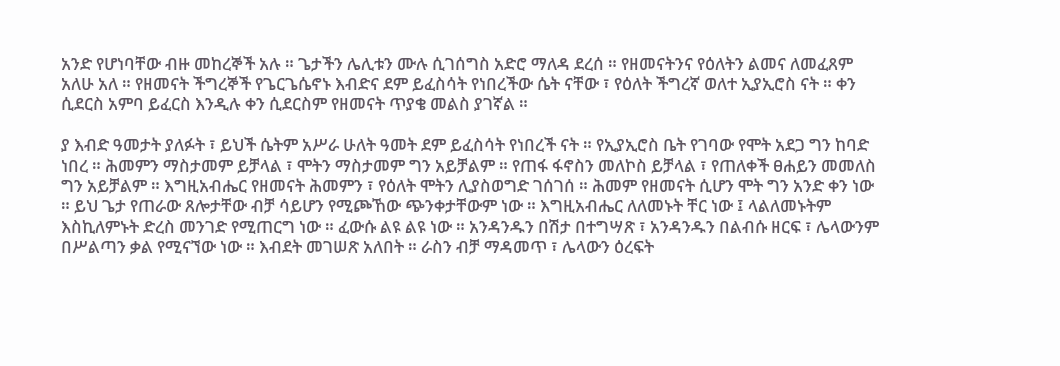አንድ የሆነባቸው ብዙ መከረኞች አሉ ። ጌታችን ሌሊቱን ሙሉ ሲገሰግስ አድሮ ማለዳ ደረሰ ። የዘመናትንና የዕለትን ልመና ለመፈጸም አለሁ አለ ። የዘመናት ችግረኞች የጌርጌሴኖኑ እብድና ደም ይፈስሳት የነበረችው ሴት ናቸው ፣ የዕለት ችግረኛ ወለተ ኢያኢሮስ ናት ። ቀን ሲደርስ አምባ ይፈርስ እንዲሉ ቀን ሲደርስም የዘመናት ጥያቄ መልስ ያገኛል ።

ያ እብድ ዓመታት ያለፉት ፣ ይህች ሴትም አሥራ ሁለት ዓመት ደም ይፈስሳት የነበረች ናት ። የኢያኢሮስ ቤት የገባው የሞት አደጋ ግን ከባድ ነበረ ። ሕመምን ማስታመም ይቻላል ፣ ሞትን ማስታመም ግን አይቻልም ። የጠፋ ፋኖስን መለኮስ ይቻላል ፣ የጠለቀች ፀሐይን መመለስ ግን አይቻልም ። እግዚአብሔር የዘመናት ሕመምን ፣ የዕለት ሞትን ሊያስወግድ ገሰገሰ ። ሕመም የዘመናት ሲሆን ሞት ግን አንድ ቀን ነው ። ይህ ጌታ የጠራው ጸሎታቸው ብቻ ሳይሆን የሚጮኸው ጭንቀታቸውም ነው ። እግዚአብሔር ለለመኑት ቸር ነው ፤ ላልለመኑትም እስኪለምኑት ድረስ መንገድ የሚጠርግ ነው ። ፈውሱ ልዩ ልዩ ነው ። አንዳንዱን በሽታ በተግሣጽ ፣ አንዳንዱን በልብሱ ዘርፍ ፣ ሌላውንም በሥልጣን ቃል የሚናኘው ነው ። እብደት መገሠጽ አለበት ። ራስን ብቻ ማዳመጥ ፣ ሌላውን ዕረፍት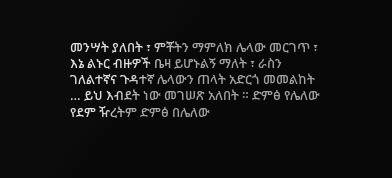መንሣት ያለበት ፣ ምቾትን ማምለክ ሌላው መርገጥ ፣ እኔ ልኑር ብዙዎች ቤዛ ይሆኑልኝ ማለት ፣ ራስን ገለልተኛና ጉዳተኛ ሌላውን ጠላት አድርጎ መመልከት … ይህ እብደት ነው መገሠጽ አለበት ። ድምፅ የሌለው የደም ዥረትም ድምፅ በሌለው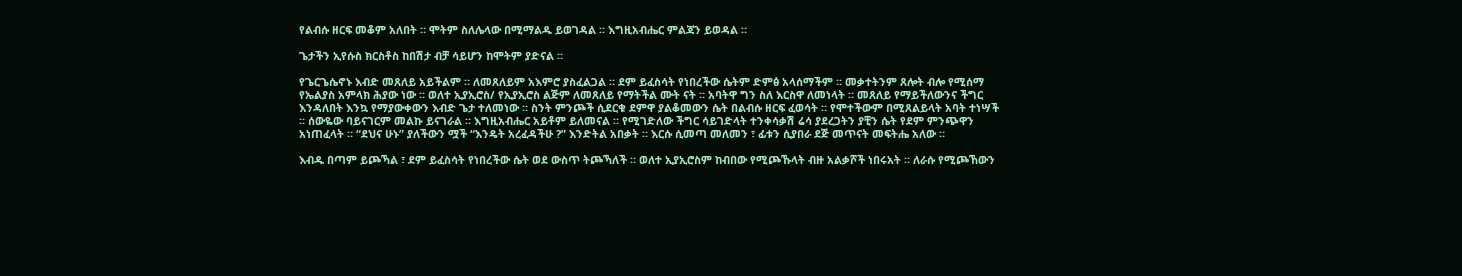የልብሱ ዘርፍ መቆም አለበት ። ሞትም ስለሌላው በሚማልዱ ይወገዳል ። እግዚአብሔር ምልጃን ይወዳል ።

ጌታችን ኢየሱስ ክርስቶስ ከበሽታ ብቻ ሳይሆን ከሞትም ያድናል ።

የጌርጌሴኖኑ እብድ መጸለይ አይችልም ። ለመጸለይም አእምሮ ያስፈልጋል ። ደም ይፈስሳት የነበረችው ሴትም ድምፅ አላሰማችም ። መቃተትንም ጸሎት ብሎ የሚሰማ የኤልያስ አምላክ ሕያው ነው ። ወለተ ኢያኢሮስ/ የኢያኢሮስ ልጅም ለመጸለይ የማትችል ሙት ናት ። አባትዋ ግን ስለ እርስዋ ለመነላት ። መጸለይ የማይችለውንና ችግር እንዳለበት እንኳ የማያውቀውን እብድ ጌታ ተለመነው ። ስንት ምንጮች ሲደርቁ ደምዋ ያልቆመውን ሴት በልብሱ ዘርፍ ፈወሳት ። የሞተችውም በሚጸልይላት አባት ተነሣች ። ሰውዬው ባይናገርም መልኩ ይናገራል ። እግዚአብሔር አይቶም ይለመናል ። የሚገድለው ችግር ሳይገድላት ተንቀሳቃሽ ሬሳ ያደረጋትን ያቺን ሴት የደም ምንጭዋን አነጠፈላት ። “ደህና ሁኑ” ያለችውን ሟች “እንዴት አረፈዳችሁ ?” እንድትል አበቃት ። እርሱ ሲመጣ መለመን ፣ ፊቱን ሲያበራ ደጅ መጥናት መፍትሔ አለው ።

እብዱ በጣም ይጮኻል ፣ ደም ይፈስሳት የነበረችው ሴት ወደ ውስጥ ትጮኻለች ። ወለተ ኢያኢሮስም ከብበው የሚጮኹላት ብዙ አልቃሾች ነበሩአት ። ለራሱ የሚጮኸውን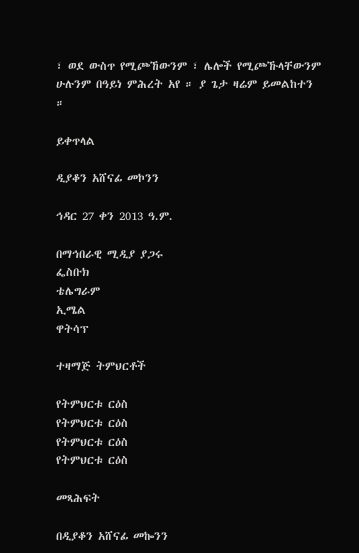፣ ወደ ውስጥ የሚጮኸውንም ፣ ሌሎች የሚጮኹላቸውንም ሁሉንም በዓይነ ምሕረት አየ ። ያ ጌታ ዛሬም ይመልከተን ።

ይቀጥላል

ዲያቆን አሸናፊ መኮንን

ኅዳር 27 ቀን 2013 ዓ.ም.

በማኅበራዊ ሚዲያ ያጋሩ
ፌስቡክ
ቴሌግራም
ኢሜል
ዋትሳፕ

ተዛማጅ ትምህርቶች

የትምህርቱ ርዕስ
የትምህርቱ ርዕስ
የትምህርቱ ርዕስ
የትምህርቱ ርዕስ

መጻሕፍት

በዲያቆን አሸናፊ መኰንን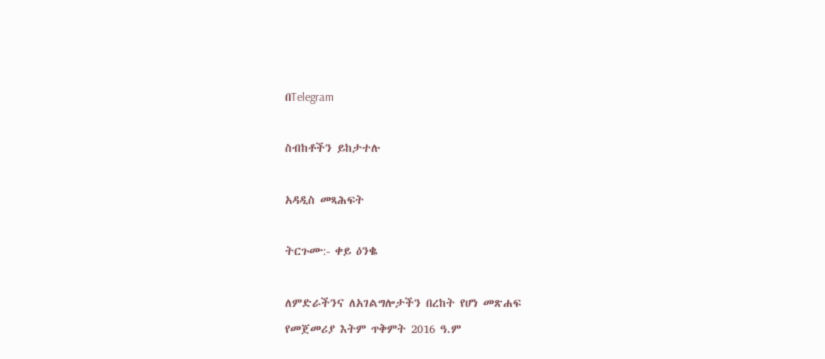በTelegram

ስብከቶችን ይከታተሉ

አዳዲስ መጻሕፍት

ትርጉሙ:- ቀይ ዕንቈ

ለምድራችንና ለአገልግሎታችን በረከት የሆነ መጽሐፍ
የመጀመሪያ እትም ጥቅምት 2016 ዓ.ም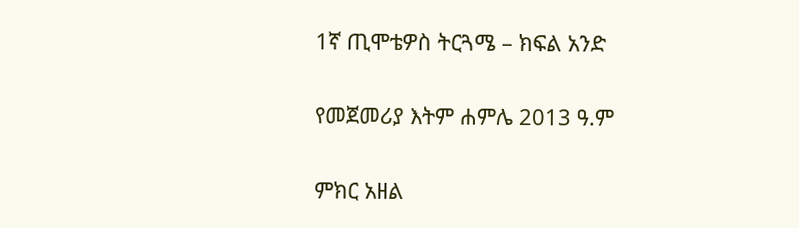1ኛ ጢሞቴዎስ ትርጓሜ – ክፍል አንድ

የመጀመሪያ እትም ሐምሌ 2013 ዓ.ም

ምክር አዘል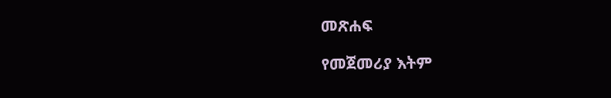መጽሐፍ

የመጀመሪያ እትም